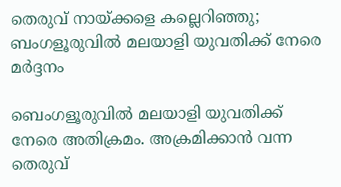തെരുവ് നായ്ക്കളെ കല്ലെറിഞ്ഞു; ബംഗളൂരുവിൽ മലയാളി യുവതിക്ക് നേരെ മർദ്ദനം

ബെംഗളൂരുവിൽ മലയാളി യുവതിക്ക് നേരെ അതിക്രമം. അക്രമിക്കാൻ വന്ന തെരുവ്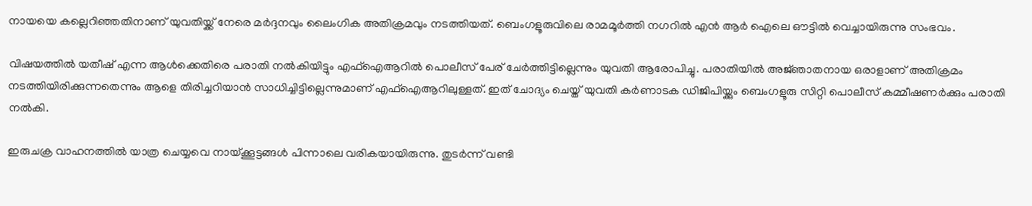നായയെ കല്ലെറിഞ്ഞതിനാണ് യുവതിയ്ക്ക് നേരെ മർദ്ദനവും ലൈംഗിക അതിക്രമവും നടത്തിയത്. ബെംഗളൂരുവിലെ രാമമൂർത്തി നഗറിൽ എൻ ആർ ഐലെ ഔട്ടിൽ വെച്ചായിരുന്നു സംഭവം.

വിഷയത്തിൽ യതീഷ് എന്ന ആൾക്കെതിരെ പരാതി നൽകിയിട്ടും എഫ്ഐആറിൽ പൊലീസ് പേര് ചേർത്തിട്ടില്ലെന്നും യുവതി ആരോപിച്ചു. പരാതിയിൽ അജ്‍ഞാതനായ ഒരാളാണ് അതിക്രമം നടത്തിയിരിക്കുന്നതെന്നും ആളെ തിരിച്ചറിയാൻ സാധിച്ചിട്ടില്ലെന്നുമാണ് എഫ്ഐആറിലുള്ളത്. ഇത് ചോദ്യം ചെയ്ത് യുവതി കർണാടക ഡിജിപിയ്ക്കും ബെംഗളൂരു സിറ്റി പൊലീസ് കമ്മീഷണർക്കും പരാതി നൽകി.

ഇരുചക്ര വാഹനത്തില്‍ യാത്ര ചെയ്യവെ നായ്ക്കൂട്ടങ്ങൾ പിന്നാലെ വരികയായിരുന്നു. തുടര്‍ന്ന് വണ്ടി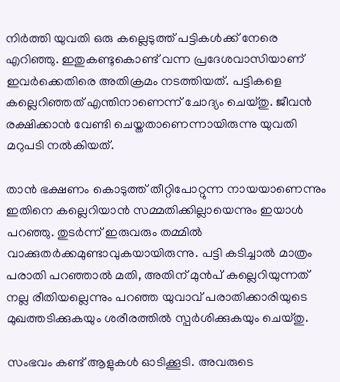നിർത്തി യുവതി ഒരു കല്ലെടുത്ത് പട്ടികള്‍ക്ക് നേരെ എറിഞ്ഞു. ഇതുകണ്ടുകൊണ്ട് വന്ന പ്രദേശവാസിയാണ് ഇവര്‍ക്കെതിരെ അതിക്രമം നടത്തിയത്. പട്ടികളെ കല്ലെറിഞ്ഞത് എന്തിനാണെന്ന് ചോദ്യം ചെയ്തു. ജീവന്‍ രക്ഷിക്കാന്‍ വേണ്ടി ചെയ്തതാണെന്നായിരുന്നു യുവതി മറുപടി നൽകിയത്.

താന്‍ ഭക്ഷണം കൊടുത്ത് തീറ്റിപോറ്റുന്ന നായയാണെന്നും ഇതിനെ കല്ലെറിയാന്‍ സമ്മതിക്കില്ലായെന്നും ഇയാള്‍ പറഞ്ഞു. തുടര്‍ന്ന് ഇരുവരും തമ്മില്‍ വാക്കുതര്‍ക്കമുണ്ടാവുകയായിരുന്നു. പട്ടി കടിച്ചാല്‍ മാത്രം പരാതി പറഞ്ഞാല്‍ മതി, അതിന് മുന്‍പ് കല്ലെറിയുന്നത് നല്ല രീതിയല്ലെന്നും പറഞ്ഞ യുവാവ് പരാതിക്കാരിയുടെ മുഖത്തടിക്കുകയും ശരീരത്തില്‍ സ്പര്‍ശിക്കുകയും ചെയ്തു.

സംഭവം കണ്ട് ആളുകള്‍ ഓടിക്കൂടി. അവരുടെ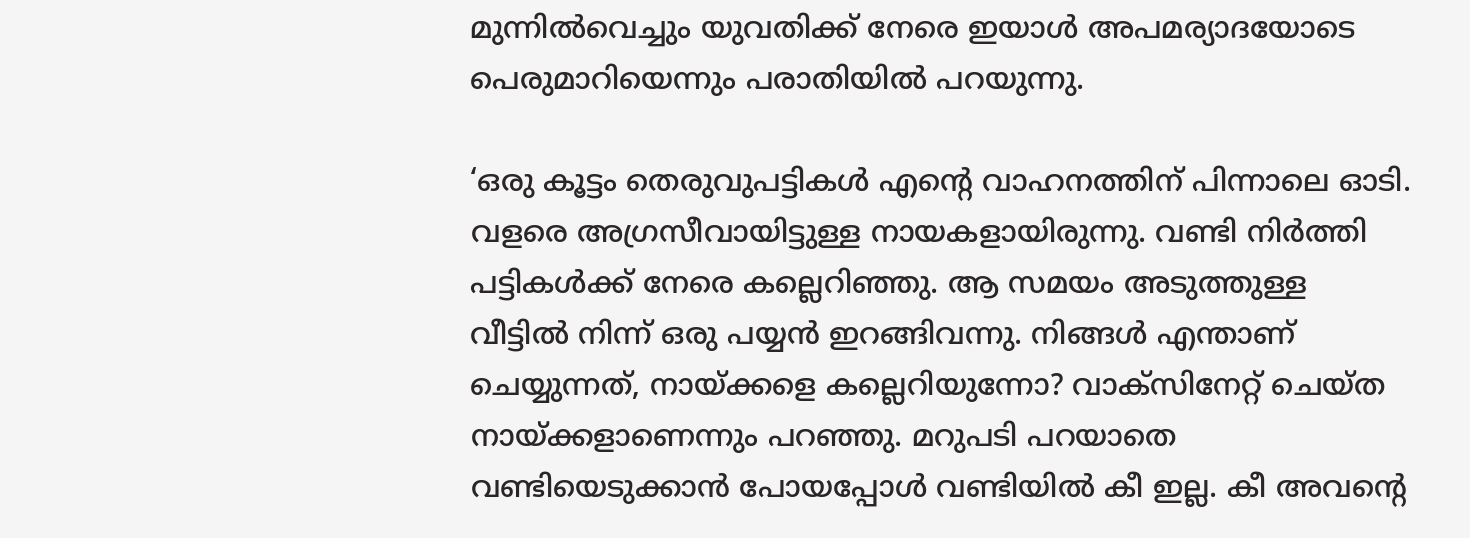മുന്നില്‍വെച്ചും യുവതിക്ക് നേരെ ഇയാള്‍ അപമര്യാദയോടെ പെരുമാറിയെന്നും പരാതിയിൽ പറയുന്നു.

‘ഒരു കൂട്ടം തെരുവുപട്ടികൾ എൻ്റെ വാഹനത്തിന് പിന്നാലെ ഓടി. വളരെ അഗ്രസീവായിട്ടുള്ള നായകളായിരുന്നു. വണ്ടി നിർത്തി പട്ടികൾക്ക് നേരെ കല്ലെറിഞ്ഞു. ആ സമയം അടുത്തുള്ള വീട്ടിൽ നിന്ന് ഒരു പയ്യൻ ഇറങ്ങിവന്നു. നിങ്ങൾ എന്താണ് ചെയ്യുന്നത്, നായ്ക്കളെ കല്ലെറിയുന്നോ? വാക്സിനേറ്റ് ചെയ്ത നായ്ക്കളാണെന്നും പറഞ്ഞു. മറുപടി പറയാതെ വണ്ടിയെടുക്കാൻ പോയപ്പോൾ വണ്ടിയിൽ കീ ഇല്ല. കീ അവന്റെ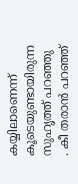കയ്യിലാണെന്ന് കൂടെയുണ്ടായിരുന്ന സുഹൃത്ത് പറഞ്ഞു . കീ തരാൻ പറഞ്ഞ്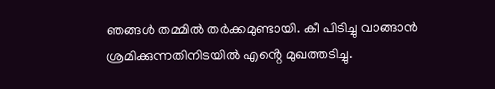ഞങ്ങൾ തമ്മിൽ തർക്കമുണ്ടായി. കീ പിടിച്ചു വാങ്ങാൻ ശ്രമിക്കുന്നതിനിടയിൽ എൻ്റെ മുഖത്തടിച്ചു.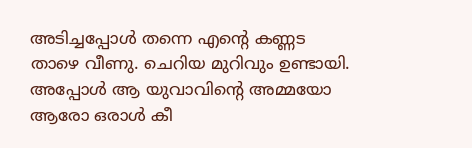അടിച്ചപ്പോൾ തന്നെ എൻ്റെ കണ്ണട താഴെ വീണു. ചെറിയ മുറിവും ഉണ്ടായി. അപ്പോൾ ആ യുവാവിന്റെ അമ്മയോ ആരോ ഒരാൾ കീ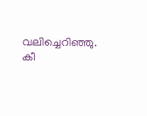വലിച്ചെറിഞ്ഞു. കീ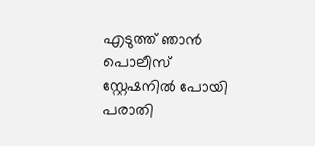എടുത്ത് ഞാൻ പൊലീസ് സ്റ്റേഷനിൽ പോയി പരാതി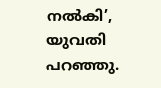നൽകി’, യുവതി പറഞ്ഞു.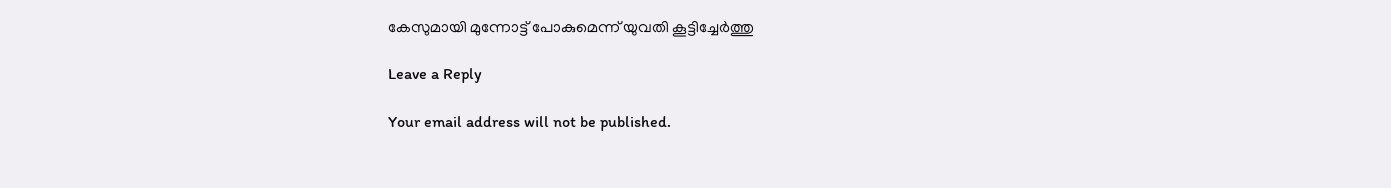കേസുമായി മുന്നോട്ട് പോകുമെന്ന് യുവതി കൂട്ടിച്ചേർത്തു

Leave a Reply

Your email address will not be published.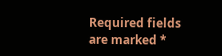Required fields are marked *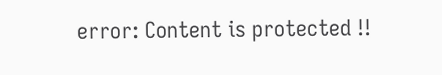error: Content is protected !!